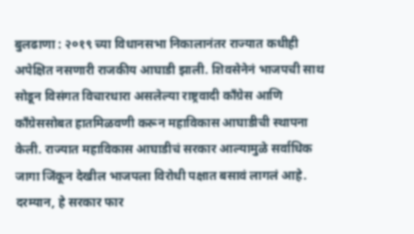बुलढाणा : २०१९ च्या विधानसभा निकालानंतर राज्यात कधीही अपेक्षित नसणारी राजकीय आघाडी झाली. शिवसेनेनं भाजपची साथ सोडून विसंगत विचारधारा असलेल्या राष्ट्रवादी काँग्रेस आणि काँग्रेससोबत हातमिळवणी करून महाविकास आघाडीची स्थापना केली. राज्यात महाविकास आघाडीचं सरकार आल्यामुळे सर्वाधिक जागा जिंकून देखील भाजपला विरोधी पक्षात बसावं लागलं आहे. दरम्यान, हे सरकार फार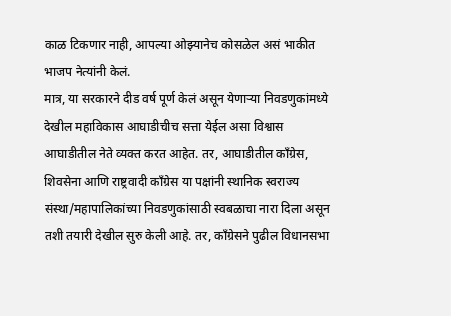काळ टिकणार नाही, आपल्या ओझ्यानेच कोसळेल असं भाकीत भाजप नेत्यांनी केलं.
मात्र, या सरकारने दीड वर्ष पूर्ण केलं असून येणाऱ्या निवडणुकांमध्ये देखील महाविकास आघाडीचीच सत्ता येईल असा विश्वास आघाडीतील नेते व्यक्त करत आहेत. तर, आघाडीतील काँग्रेस, शिवसेना आणि राष्ट्रवादी काँग्रेस या पक्षांनी स्थानिक स्वराज्य संस्था/महापालिकांच्या निवडणुकांसाठी स्वबळाचा नारा दिला असून तशी तयारी देखील सुरु केली आहे. तर, काँग्रेसने पुढील विधानसभा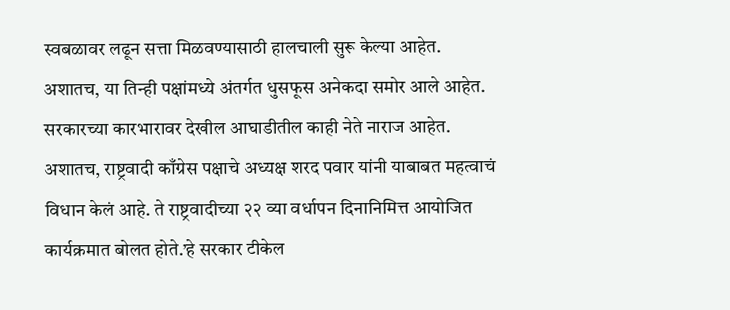स्वबळावर लढून सत्ता मिळवण्यासाठी हालचाली सुरू केल्या आहेत. अशातच, या तिन्ही पक्षांमध्ये अंतर्गत धुसफूस अनेकदा समोर आले आहेत. सरकारच्या कारभारावर देखील आघाडीतील काही नेते नाराज आहेत.
अशातच, राष्ट्रवादी काँग्रेस पक्षाचे अध्यक्ष शरद पवार यांनी याबाबत महत्वाचं विधान केलं आहे. ते राष्ट्रवादीच्या २२ व्या वर्धापन दिनानिमित्त आयोजित कार्यक्रमात बोलत होते.’हे सरकार टीकेल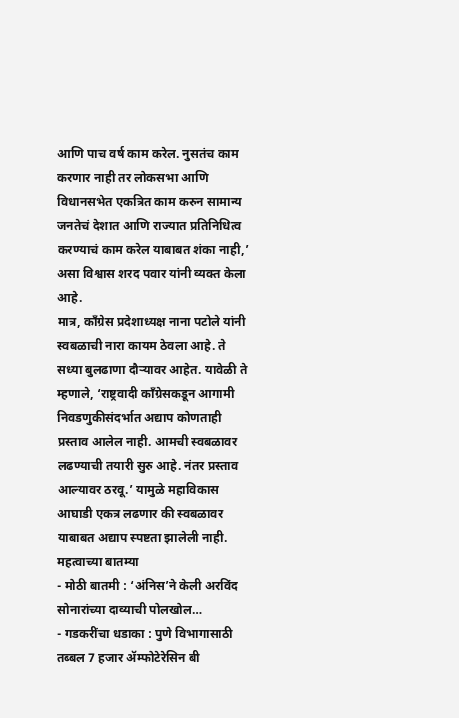आणि पाच वर्ष काम करेल. नुसतंच काम करणार नाही तर लोकसभा आणि विधानसभेत एकत्रित काम करुन सामान्य जनतेचं देशात आणि राज्यात प्रतिनिधित्व करण्याचं काम करेल याबाबत शंका नाही,’ असा विश्वास शरद पवार यांनी व्यक्त केला आहे.
मात्र, काँग्रेस प्रदेशाध्यक्ष नाना पटोले यांनी स्वबळाची नारा कायम ठेवला आहे. ते सध्या बुलढाणा दौऱ्यावर आहेत. यावेळी ते म्हणाले, ‘राष्ट्रवादी काँग्रेसकडून आगामी निवडणुकीसंदर्भात अद्याप कोणताही प्रस्ताव आलेल नाही. आमची स्वबळावर लढण्याची तयारी सुरु आहे. नंतर प्रस्ताव आल्यावर ठरवू.’ यामुळे महाविकास आघाडी एकत्र लढणार की स्वबळावर याबाबत अद्याप स्पष्टता झालेली नाही.
महत्वाच्या बातम्या
- मोठी बातमी : ‘अंनिस’ने केली अरविंद सोनारांच्या दाव्याची पोलखोल…
- गडकरींचा धडाका : पुणे विभागासाठी तब्बल 7 हजार ॲम्फोटेरेसिन बी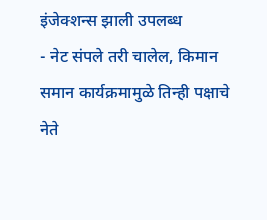इंजेक्शन्स झाली उपलब्ध
- नेट संपले तरी चालेल, किमान समान कार्यक्रमामुळे तिन्ही पक्षाचे नेते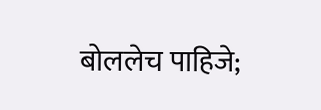बोललेच पाहिजे;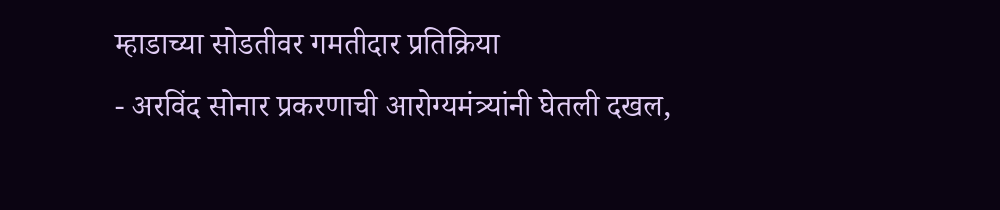म्हाडाच्या सोडतीवर गमतीदार प्रतिक्रिया
- अरविंद सोनार प्रकरणाची आरोग्यमंत्र्यांनी घेतली दखल,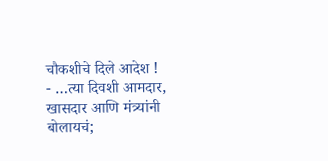चौकशीचे दिले आदेश !
- …त्या दिवशी आमदार, खासदार आणि मंत्र्यांनी बोलायचं;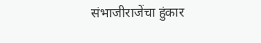संभाजीराजेंचा हुंकार